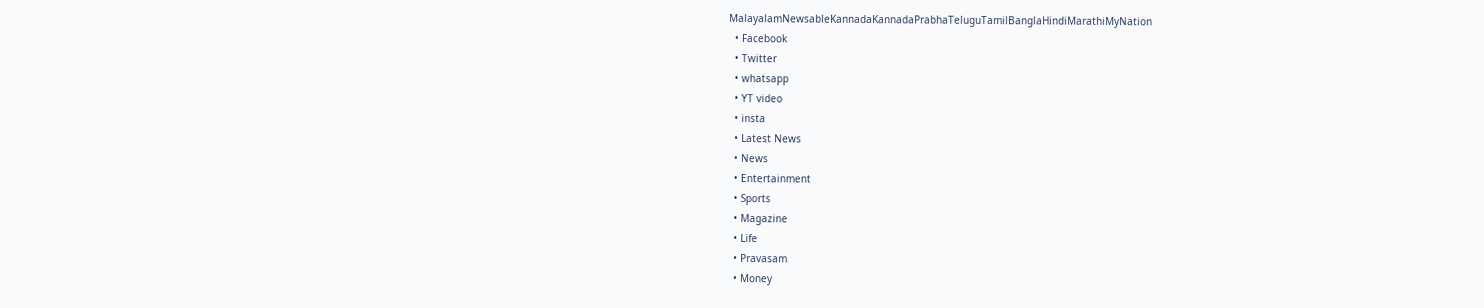MalayalamNewsableKannadaKannadaPrabhaTeluguTamilBanglaHindiMarathiMyNation
  • Facebook
  • Twitter
  • whatsapp
  • YT video
  • insta
  • Latest News
  • News
  • Entertainment
  • Sports
  • Magazine
  • Life
  • Pravasam
  • Money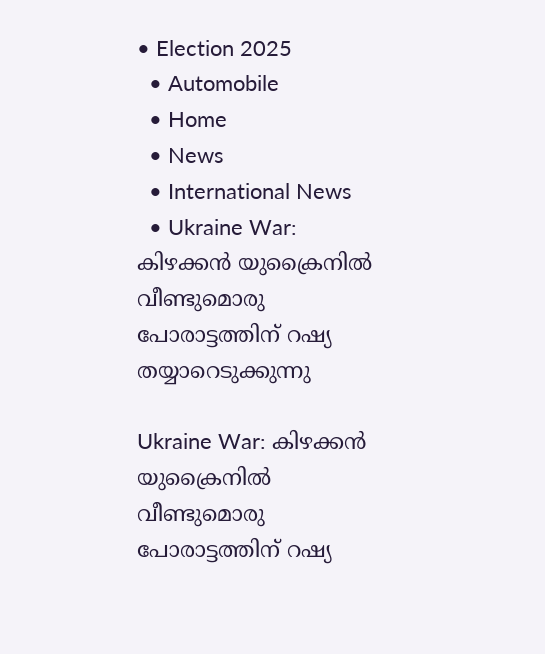• Election 2025
  • Automobile
  • Home
  • News
  • International News
  • Ukraine War: കിഴക്കന്‍ യുക്രൈനില്‍ വീണ്ടുമൊരു പോരാട്ടത്തിന് റഷ്യ തയ്യാറെടുക്കുന്നു

Ukraine War: കിഴക്കന്‍ യുക്രൈനില്‍ വീണ്ടുമൊരു പോരാട്ടത്തിന് റഷ്യ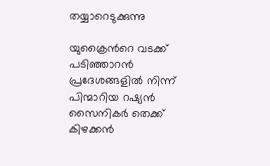തയ്യാറെടുക്കുന്നു

യുക്രൈന്‍റെ വടക്ക് പടിഞ്ഞാറന്‍ പ്രദേശങ്ങളില്‍ നിന്ന് പിന്മാറിയ റഷ്യന്‍ സൈനികര്‍ തെക്ക് കിഴക്കന്‍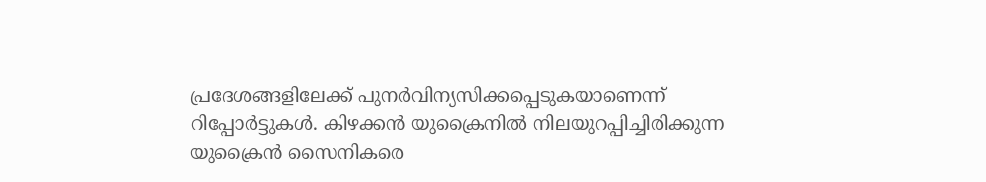പ്രദേശങ്ങളിലേക്ക് പുനര്‍വിന്യസിക്കപ്പെടുകയാണെന്ന് റിപ്പോര്‍ട്ടുകള്‍. കിഴക്കന്‍ യുക്രൈനില്‍ നിലയുറപ്പിച്ചിരിക്കുന്ന യുക്രൈന്‍ സൈനികരെ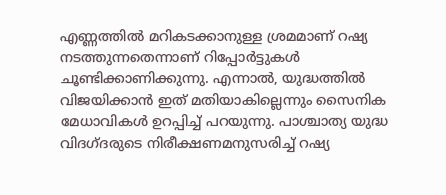എണ്ണത്തില്‍ മറികടക്കാനുള്ള ശ്രമമാണ് റഷ്യ നടത്തുന്നതെന്നാണ് റിപ്പോര്‍ട്ടുകള്‍ ചൂണ്ടിക്കാണിക്കുന്നു. എന്നാല്‍, യുദ്ധത്തില്‍ വിജയിക്കാന്‍ ഇത് മതിയാകില്ലെന്നും സൈനിക മേധാവികള്‍ ഉറപ്പിച്ച് പറയുന്നു. പാശ്ചാത്യ യുദ്ധ വിദഗ്ദരുടെ നിരീക്ഷണമനുസരിച്ച് റഷ്യ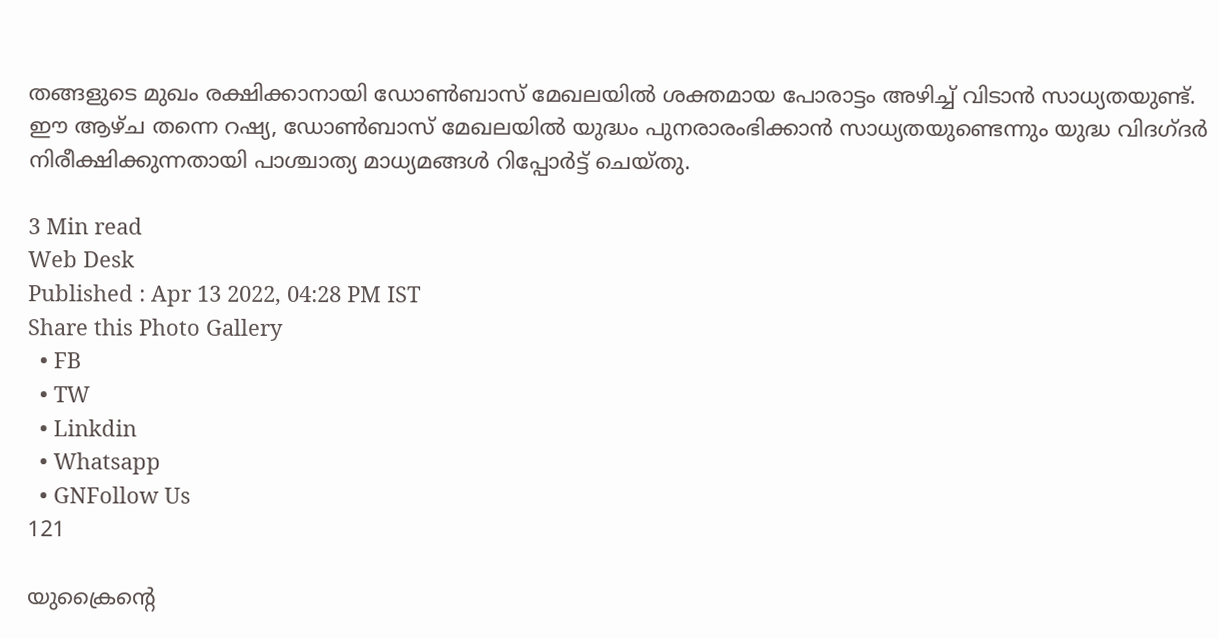തങ്ങളുടെ മുഖം രക്ഷിക്കാനായി ഡോണ്‍ബാസ് മേഖലയില്‍ ശക്തമായ പോരാട്ടം അഴിച്ച് വിടാന്‍ സാധ്യതയുണ്ട്. ഈ ആഴ്ച തന്നെ റഷ്യ, ഡോണ്‍ബാസ് മേഖലയില്‍ യുദ്ധം പുനരാരംഭിക്കാന്‍ സാധ്യതയുണ്ടെന്നും യുദ്ധ വിദഗ്ദര്‍ നിരീക്ഷിക്കുന്നതായി പാശ്ചാത്യ മാധ്യമങ്ങള്‍ റിപ്പോര്‍ട്ട് ചെയ്തു.

3 Min read
Web Desk
Published : Apr 13 2022, 04:28 PM IST
Share this Photo Gallery
  • FB
  • TW
  • Linkdin
  • Whatsapp
  • GNFollow Us
121

യുക്രൈന്‍റെ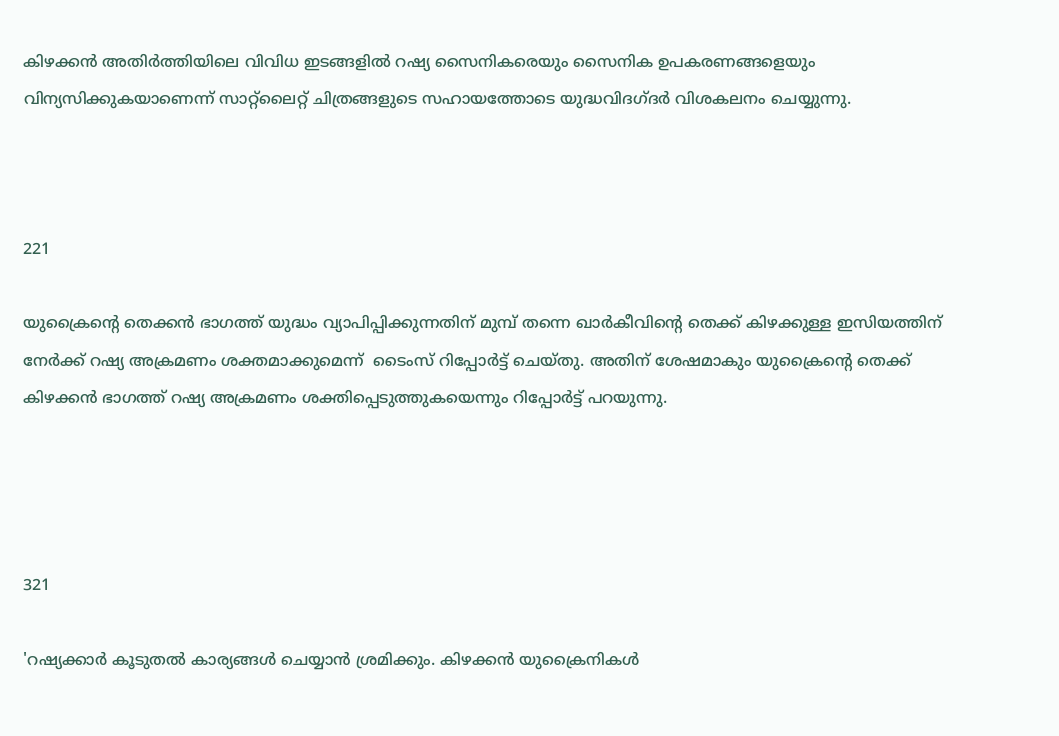കിഴക്കന്‍ അതിര്‍ത്തിയിലെ വിവിധ ഇടങ്ങളില്‍ റഷ്യ സൈനികരെയും സൈനിക ഉപകരണങ്ങളെയും വിന്യസിക്കുകയാണെന്ന് സാറ്റ്ലൈറ്റ് ചിത്രങ്ങളുടെ സഹായത്തോടെ യുദ്ധവിദഗ്ദര്‍ വിശകലനം ചെയ്യുന്നു.



221

യുക്രൈന്‍റെ തെക്കന്‍ ഭാഗത്ത് യുദ്ധം വ്യാപിപ്പിക്കുന്നതിന് മുമ്പ് തന്നെ ഖാര്‍കീവിന്‍റെ തെക്ക് കിഴക്കുള്ള ഇസിയത്തിന് നേര്‍ക്ക് റഷ്യ അക്രമണം ശക്തമാക്കുമെന്ന്  ടൈംസ് റിപ്പോര്‍ട്ട് ചെയ്തു. അതിന് ശേഷമാകും യുക്രൈന്‍റെ തെക്ക് കിഴക്കന്‍ ഭാഗത്ത് റഷ്യ അക്രമണം ശക്തിപ്പെടുത്തുകയെന്നും റിപ്പോര്‍ട്ട് പറയുന്നു.




321

'റഷ്യക്കാര്‍ കൂടുതല്‍ കാര്യങ്ങള്‍ ചെയ്യാന്‍ ശ്രമിക്കും. കിഴക്കന്‍ യുക്രൈനികള്‍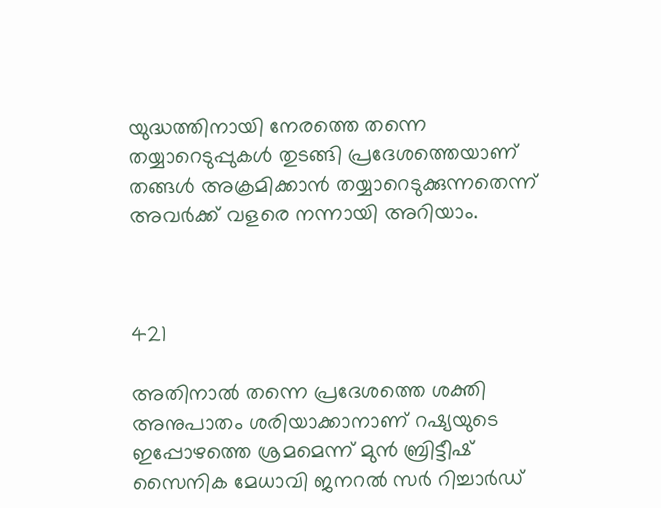യുദ്ധത്തിനായി നേരത്തെ തന്നെ തയ്യാറെടുപ്പുകള്‍ തുടങ്ങി പ്രദേശത്തെയാണ് തങ്ങള്‍ അക്രമിക്കാന്‍ തയ്യാറെടുക്കുന്നതെന്ന് അവര്‍ക്ക് വളരെ നന്നായി അറിയാം.



421

അതിനാല്‍ തന്നെ പ്രദേശത്തെ ശക്തി അനുപാതം ശരിയാക്കാനാണ് റഷ്യയുടെ ഇപ്പോഴത്തെ ശ്രമമെന്ന് മുൻ ബ്രിട്ടീഷ് സൈനിക മേധാവി ജനറൽ സർ റിച്ചാർഡ്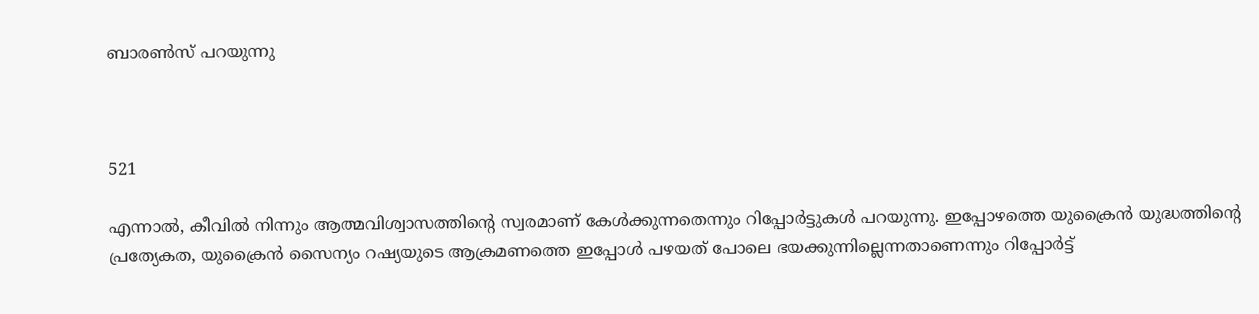ബാരൺസ് പറയുന്നു



521

എന്നാല്‍, കീവില്‍ നിന്നും ആത്മവിശ്വാസത്തിന്‍റെ സ്വരമാണ് കേള്‍ക്കുന്നതെന്നും റിപ്പോര്‍ട്ടുകള്‍ പറയുന്നു. ഇപ്പോഴത്തെ യുക്രൈന്‍ യുദ്ധത്തിന്‍റെ പ്രത്യേകത, യുക്രൈന്‍ സൈന്യം റഷ്യയുടെ ആക്രമണത്തെ ഇപ്പോള്‍ പഴയത് പോലെ ഭയക്കുന്നില്ലെന്നതാണെന്നും റിപ്പോര്‍ട്ട്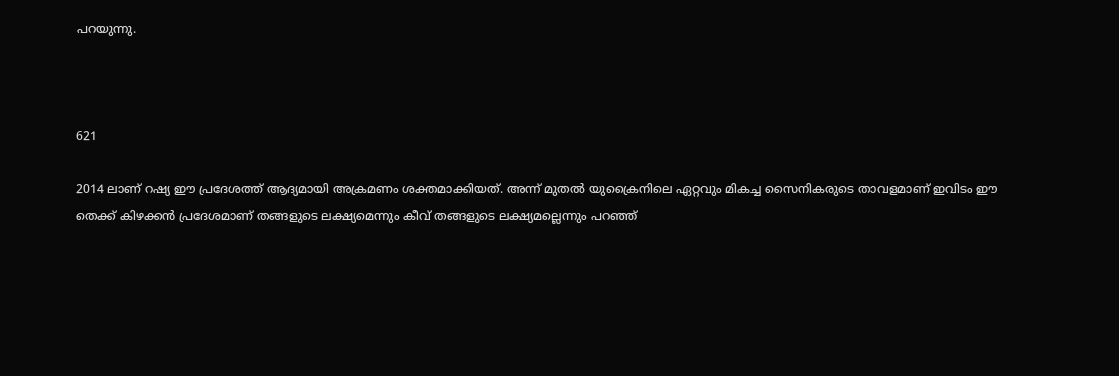പറയുന്നു.



621

2014 ലാണ് റഷ്യ ഈ പ്രദേശത്ത് ആദ്യമായി അക്രമണം ശക്തമാക്കിയത്. അന്ന് മുതല്‍ യുക്രൈനിലെ ഏറ്റവും മികച്ച സൈനികരുടെ താവളമാണ് ഇവിടം ഈ തെക്ക് കിഴക്കന്‍ പ്രദേശമാണ് തങ്ങളുടെ ലക്ഷ്യമെന്നും കീവ് തങ്ങളുടെ ലക്ഷ്യമല്ലെന്നും പറഞ്ഞ്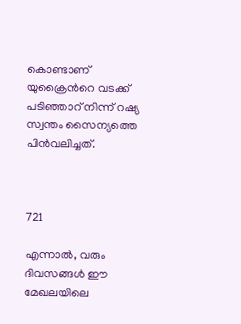കൊണ്ടാണ് യുക്രൈന്‍റെ വടക്ക് പടിഞ്ഞാറ് നിന്ന് റഷ്യ സ്വന്തം സൈന്യത്തെ പിന്‍വലിച്ചത്.



721

എന്നാല്‍, വരും ദിവസങ്ങള്‍ ഈ മേഖലയിലെ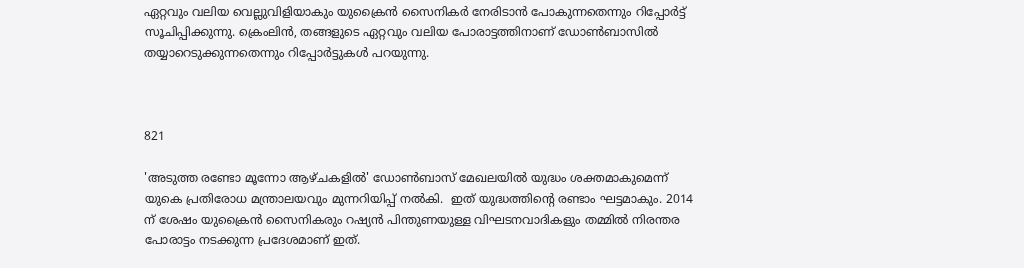ഏറ്റവും വലിയ വെല്ലുവിളിയാകും യുക്രൈന്‍ സൈനികര്‍ നേരിടാന്‍ പോകുന്നതെന്നും റിപ്പോര്‍ട്ട് സൂചിപ്പിക്കുന്നു. ക്രെംലിന്‍, തങ്ങളുടെ ഏറ്റവും വലിയ പോരാട്ടത്തിനാണ് ഡോണ്‍ബാസില്‍ തയ്യാറെടുക്കുന്നതെന്നും റിപ്പോര്‍ട്ടുകള്‍ പറയുന്നു.



821

'അടുത്ത രണ്ടോ മൂന്നോ ആഴ്ചകളിൽ' ഡോണ്‍ബാസ് മേഖലയില്‍ യുദ്ധം ശക്തമാകുമെന്ന് യുകെ പ്രതിരോധ മന്ത്രാലയവും മുന്നറിയിപ്പ് നൽകി.  ഇത് യുദ്ധത്തിന്‍റെ രണ്ടാം ഘട്ടമാകും. 2014 ന് ശേഷം യുക്രൈന്‍ സൈനികരും റഷ്യന്‍ പിന്തുണയുള്ള വിഘടനവാദികളും തമ്മില്‍ നിരന്തര പോരാട്ടം നടക്കുന്ന പ്രദേശമാണ് ഇത്.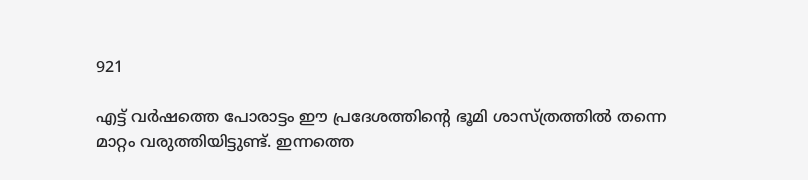921

എട്ട് വര്‍ഷത്തെ പോരാട്ടം ഈ പ്രദേശത്തിന്‍റെ ഭൂമി ശാസ്ത്രത്തില്‍ തന്നെ മാറ്റം വരുത്തിയിട്ടുണ്ട്. ഇന്നത്തെ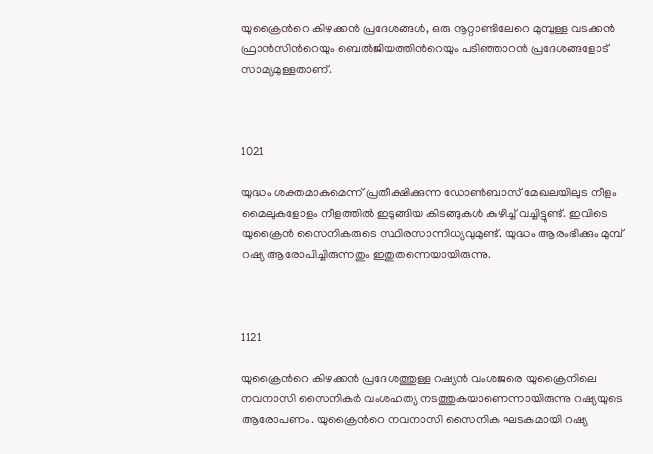യുക്രൈന്‍റെ കിഴക്കന്‍ പ്രദേശങ്ങള്‍, ഒരു നൂറ്റാണ്ടിലേറെ മുമ്പുള്ള വടക്കൻ ഫ്രാൻസിന്‍റെയും ബെൽജിയത്തിന്‍റെയും പടിഞ്ഞാറൻ പ്രദേശങ്ങളോട് സാമ്യമുള്ളതാണ്.



1021

യുദ്ധം ശക്തമാകുമെന്ന് പ്രതീക്ഷിക്കുന്ന ഡോണ്‍ബാസ് മേഖലയിലുട നീളം മൈലുകളോളം നീളത്തില്‍ ഇടുങ്ങിയ കിടങ്ങുകള്‍‌ കുഴിച്ച് വച്ചിട്ടുണ്ട്. ഇവിടെ യുക്രൈന്‍ സൈനികരുടെ സ്ഥിരസാന്നിധ്യവുമുണ്ട്. യുദ്ധം ആരംഭിക്കും മുമ്പ് റഷ്യ ആരോപിച്ചിരുന്നതും ഇതുതന്നെയായിരുന്നു.



1121

യുക്രൈന്‍റെ കിഴക്കന്‍ പ്രദേശത്തുള്ള റഷ്യന്‍ വംശജരെ യുക്രൈനിലെ നവനാസി സൈനികര്‍ വംശഹത്യ നടത്തുകയാണെന്നായിരുന്നു റഷ്യയുടെ ആരോപണം. യുക്രൈന്‍റെ നവനാസി സൈനിക ഘടകമായി റഷ്യ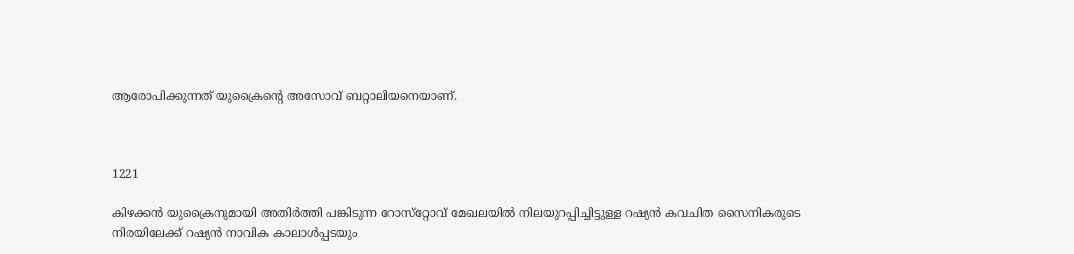ആരോപിക്കുന്നത് യുക്രൈന്‍റെ അസോവ് ബറ്റാലിയനെയാണ്.



1221

കിഴക്കൻ യുക്രൈനുമായി അതിർത്തി പങ്കിടുന്ന റോസ്‌റ്റോവ് മേഖലയില്‍ നിലയുറപ്പിച്ചിട്ടുള്ള റഷ്യന്‍ കവചിത സൈനികരുടെ നിരയിലേക്ക് റഷ്യൻ നാവിക കാലാൾപ്പടയും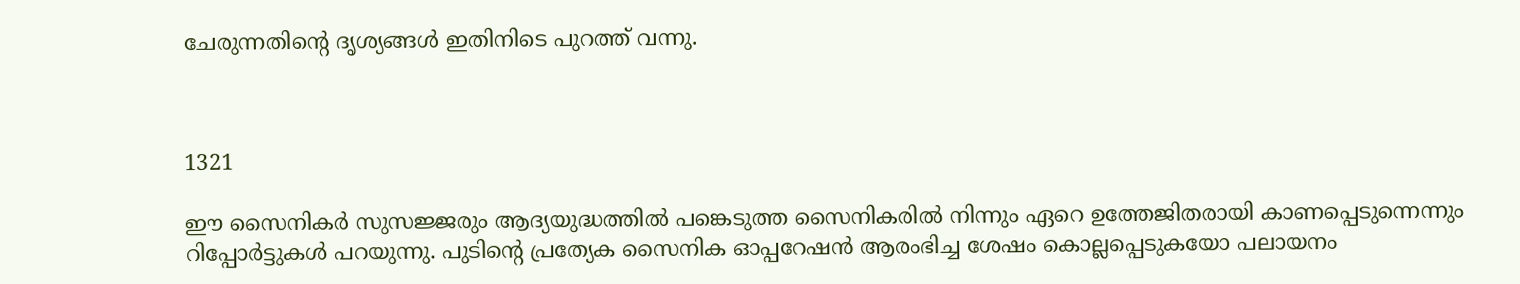ചേരുന്നതിന്‍റെ ദൃശ്യങ്ങൾ ഇതിനിടെ പുറത്ത് വന്നു.



1321

ഈ സൈനികര്‍ സുസജ്ജരും ആദ്യയുദ്ധത്തില്‍ പങ്കെടുത്ത സൈനികരില്‍ നിന്നും ഏറെ ഉത്തേജിതരായി കാണപ്പെടുന്നെന്നും റിപ്പോര്‍ട്ടുകള്‍ പറയുന്നു. പുടിന്‍റെ പ്രത്യേക സൈനിക ഓപ്പറേഷന്‍ ആരംഭിച്ച ശേഷം കൊല്ലപ്പെടുകയോ പലായനം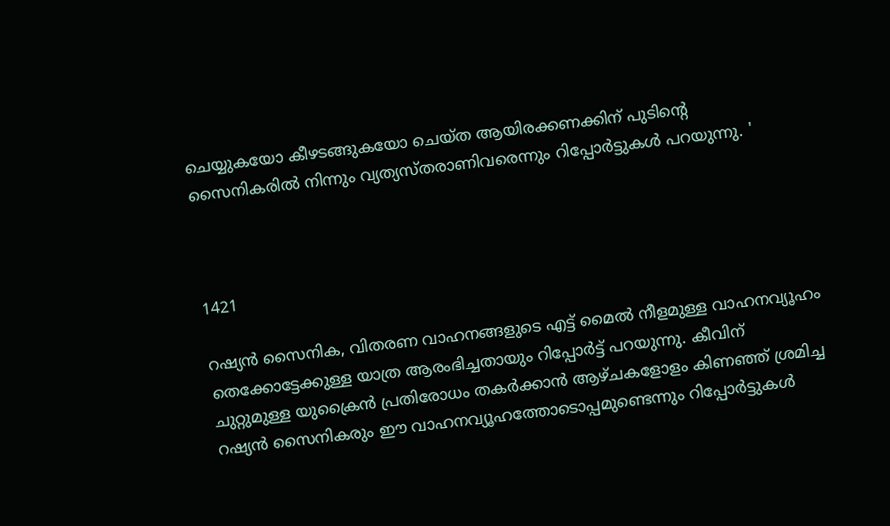ചെയ്യുകയോ കീഴടങ്ങുകയോ ചെയ്ത ആയിരക്കണക്കിന് പുടിന്‍റെ സൈനികരില്‍ നിന്നും വ്യത്യസ്തരാണിവരെന്നും റിപ്പോര്‍ട്ടുകള്‍ പറയുന്നു. '



1421

റഷ്യന്‍ സൈനിക, വിതരണ വാഹനങ്ങളുടെ എട്ട് മൈൽ നീളമുള്ള വാഹനവ്യൂഹം തെക്കോട്ടേക്കുള്ള യാത്ര ആരംഭിച്ചതായും റിപ്പോര്‍ട്ട് പറയുന്നു. കീവിന് ചുറ്റുമുള്ള യുക്രൈന്‍ പ്രതിരോധം തകർക്കാൻ ആഴ്ചകളോളം കിണഞ്ഞ് ശ്രമിച്ച റഷ്യൻ സൈനികരും ഈ വാഹനവ്യൂഹത്തോടൊപ്പമുണ്ടെന്നും റിപ്പോര്‍ട്ടുകള്‍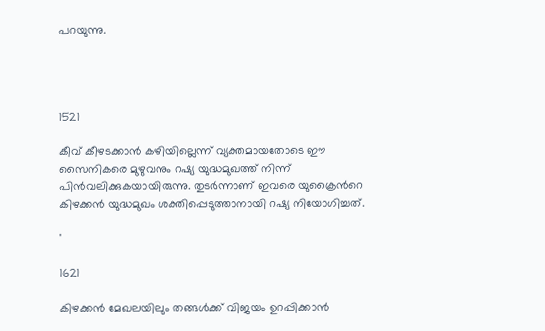പറയുന്നു.




1521

കീവ് കീഴടക്കാന്‍ കഴിയില്ലെന്ന് വ്യക്തമായതോടെ ഈ സൈനികരെ മുഴുവനും റഷ്യ യുദ്ധമുഖത്ത് നിന്ന് പിന്‍വലിക്കുകയായിരുന്നു. തുടര്‍ന്നാണ് ഇവരെ യുക്രൈന്‍റെ കിഴക്കന്‍ യുദ്ധമുഖം ശക്തിപ്പെടുത്താനായി റഷ്യ നിയോഗിച്ചത്.

'

1621

കിഴക്കൻ മേഖലയിലും തങ്ങള്‍ക്ക് വിജയം ഉറപ്പിക്കാൻ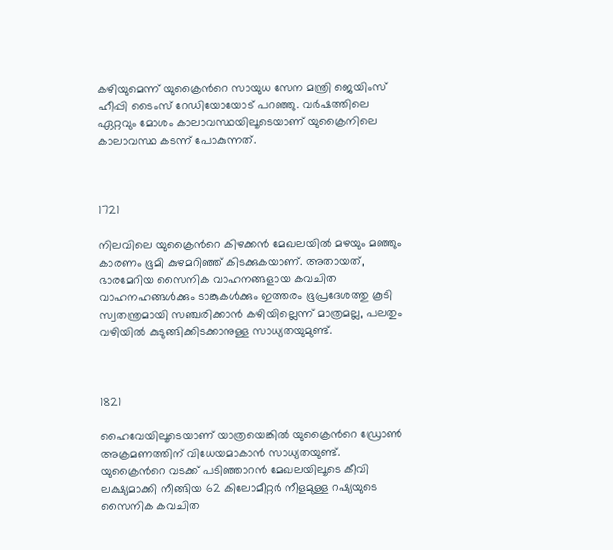കഴിയുമെന്ന് യുക്രൈന്‍റെ സായുധ സേന മന്ത്രി ജെയിംസ് ഹീപ്പി ടൈംസ് റേഡിയോയോട് പറഞ്ഞു. വര്‍ഷത്തിലെ ഏറ്റവും മോശം കാലാവസ്ഥയിലൂടെയാണ് യുക്രൈനിലെ കാലാവസ്ഥ കടന്ന് പോകുന്നത്.



1721

നിലവിലെ യുക്രൈന്‍റെ കിഴക്കന്‍ മേഖലയില്‍ മഴയും മഞ്ഞും കാരണം ഭൂമി കുഴമറിഞ്ഞ് കിടക്കുകയാണ്. അതായത്, ഭാരമേറിയ സൈനിക വാഹനങ്ങളായ കവചിത വാഹനഹങ്ങള്‍ക്കും ടാങ്കുകള്‍ക്കും ഇത്തരം ഭൂപ്രദേശത്തു കൂടി സ്വതന്ത്രമായി സഞ്ചരിക്കാന്‍ കഴിയില്ലെന്ന് മാത്രമല്ല, പലതും വഴിയില്‍ കുടുങ്ങിക്കിടക്കാനുള്ള സാധ്യതയുമുണ്ട്.



1821

ഹൈവേയിലൂടെയാണ് യാത്രയെങ്കില്‍ യുക്രൈന്‍റെ ഡ്രോണ്‍ അക്രമണത്തിന് വിധേയമാകാന്‍ സാധ്യതയുണ്ട്. യുക്രൈന്‍റെ വടക്ക് പടിഞ്ഞാറന്‍ മേഖലയിലൂടെ കീവി ലക്ഷ്യമാക്കി നീങ്ങിയ 62 കിലോമീറ്റര്‍ നീളമുള്ള റഷ്യയുടെ സൈനിക കവചിത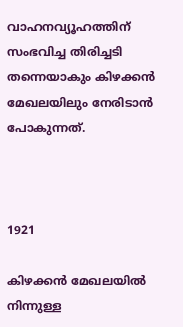വാഹനവ്യൂഹത്തിന് സംഭവിച്ച തിരിച്ചടി തന്നെയാകും കിഴക്കന്‍ മേഖലയിലും നേരിടാന്‍ പോകുന്നത്.



1921

കിഴക്കന്‍ മേഖലയില്‍ നിന്നുള്ള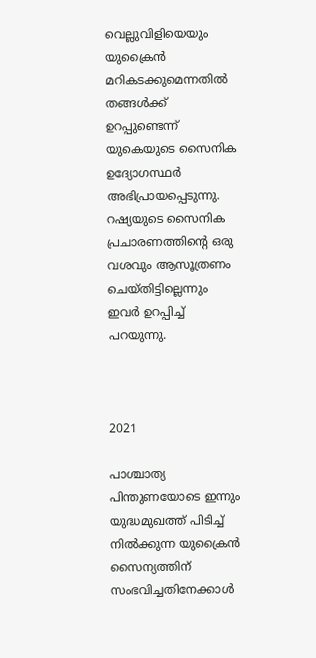വെല്ലുവിളിയെയും യുക്രൈന്‍ മറികടക്കുമെന്നതില്‍ തങ്ങള്‍ക്ക് ഉറപ്പുണ്ടെന്ന് യുകെയുടെ സൈനിക ഉദ്യോഗസ്ഥര്‍ അഭിപ്രായപ്പെടുന്നു. റഷ്യയുടെ സൈനിക പ്രചാരണത്തിന്‍റെ ഒരു വശവും ആസൂത്രണം ചെയ്തിട്ടില്ലെന്നും ഇവര്‍ ഉറപ്പിച്ച് പറയുന്നു.



2021

പാശ്ചാത്യ പിന്തുണയോടെ ഇന്നും യുദ്ധമുഖത്ത് പിടിച്ച് നില്‍ക്കുന്ന യുക്രൈന്‍ സൈന്യത്തിന് സംഭവിച്ചതിനേക്കാള്‍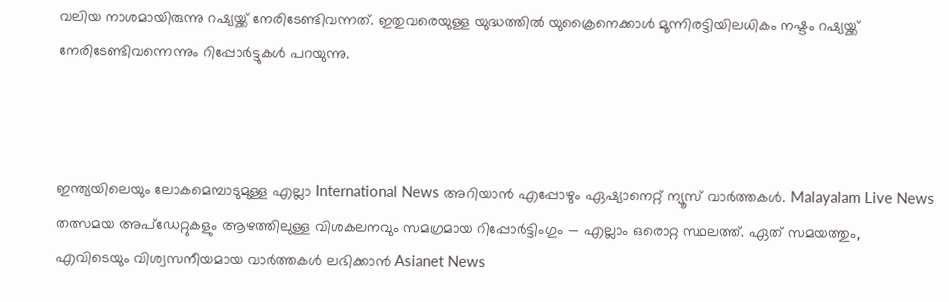വലിയ നാശമായിരുന്നു റഷ്യയ്ക്ക് നേരിടേണ്ടിവന്നത്. ഇതുവരെയുള്ള യുദ്ധത്തില്‍ യുക്രൈനെക്കാള്‍ മൂന്നിരട്ടിയിലധികം നഷ്ടം റഷ്യയ്ക്ക് നേരിടേണ്ടിവന്നെന്നും റിപ്പോര്‍ട്ടുകള്‍ പറയുന്നു.



ഇന്ത്യയിലെയും ലോകമെമ്പാടുമുള്ള എല്ലാ International News അറിയാൻ എപ്പോഴും ഏഷ്യാനെറ്റ് ന്യൂസ് വാർത്തകൾ. Malayalam Live News തത്സമയ അപ്‌ഡേറ്റുകളും ആഴത്തിലുള്ള വിശകലനവും സമഗ്രമായ റിപ്പോർട്ടിംഗും — എല്ലാം ഒരൊറ്റ സ്ഥലത്ത്. ഏത് സമയത്തും, എവിടെയും വിശ്വസനീയമായ വാർത്തകൾ ലഭിക്കാൻ Asianet News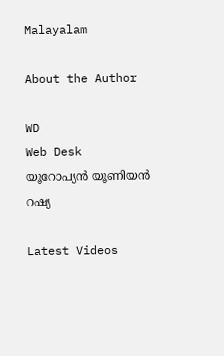Malayalam

About the Author

WD
Web Desk
യൂറോപ്യൻ യൂണിയൻ
റഷ്യ

Latest Videos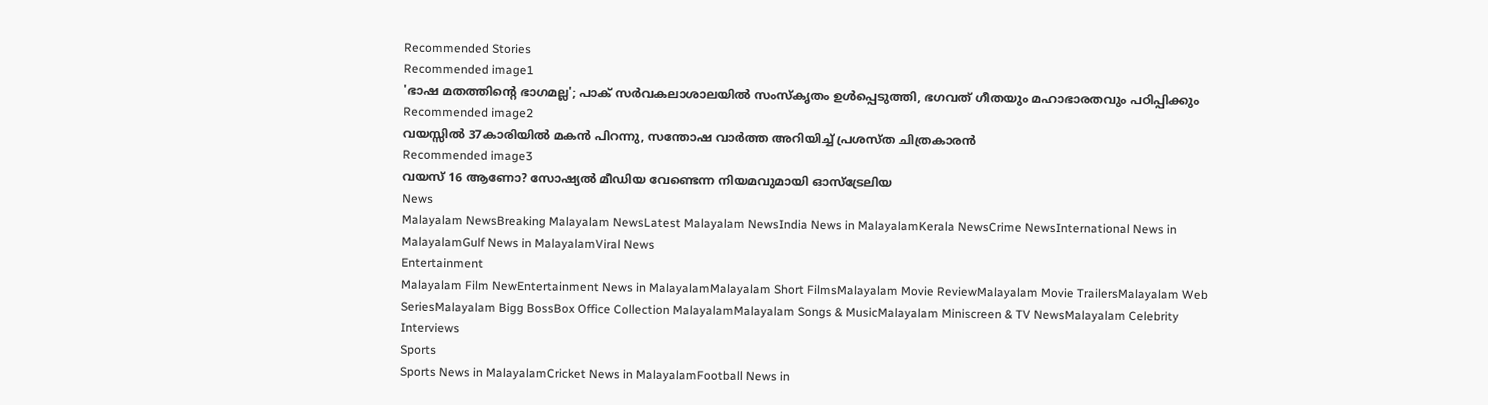Recommended Stories
Recommended image1
'ഭാഷ മതത്തിന്റെ ഭാഗമല്ല'; പാക് സർവകലാശാലയിൽ സംസ്കൃതം ഉൾപ്പെടുത്തി, ഭഗവത് ഗീതയും മഹാഭാരതവും പഠിപ്പിക്കും
Recommended image2
വയസ്സിൽ 37കാരിയിൽ മകൻ പിറന്നു, സന്തോഷ വാർത്ത അറിയിച്ച് പ്രശസ്ത ചിത്രകാരൻ
Recommended image3
വയസ് 16 ആണോ? സോഷ്യൽ മീഡിയ വേണ്ടെന്ന നിയമവുമായി ഓസ്ട്രേലിയ
News
Malayalam NewsBreaking Malayalam NewsLatest Malayalam NewsIndia News in MalayalamKerala NewsCrime NewsInternational News in MalayalamGulf News in MalayalamViral News
Entertainment
Malayalam Film NewEntertainment News in MalayalamMalayalam Short FilmsMalayalam Movie ReviewMalayalam Movie TrailersMalayalam Web SeriesMalayalam Bigg BossBox Office Collection MalayalamMalayalam Songs & MusicMalayalam Miniscreen & TV NewsMalayalam Celebrity Interviews
Sports
Sports News in MalayalamCricket News in MalayalamFootball News in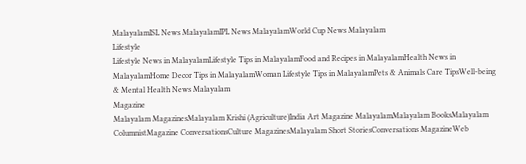MalayalamISL News MalayalamIPL News MalayalamWorld Cup News Malayalam
Lifestyle
Lifestyle News in MalayalamLifestyle Tips in MalayalamFood and Recipes in MalayalamHealth News in MalayalamHome Decor Tips in MalayalamWoman Lifestyle Tips in MalayalamPets & Animals Care TipsWell-being & Mental Health News Malayalam
Magazine
Malayalam MagazinesMalayalam Krishi (Agriculture)India Art Magazine MalayalamMalayalam BooksMalayalam ColumnistMagazine ConversationsCulture MagazinesMalayalam Short StoriesConversations MagazineWeb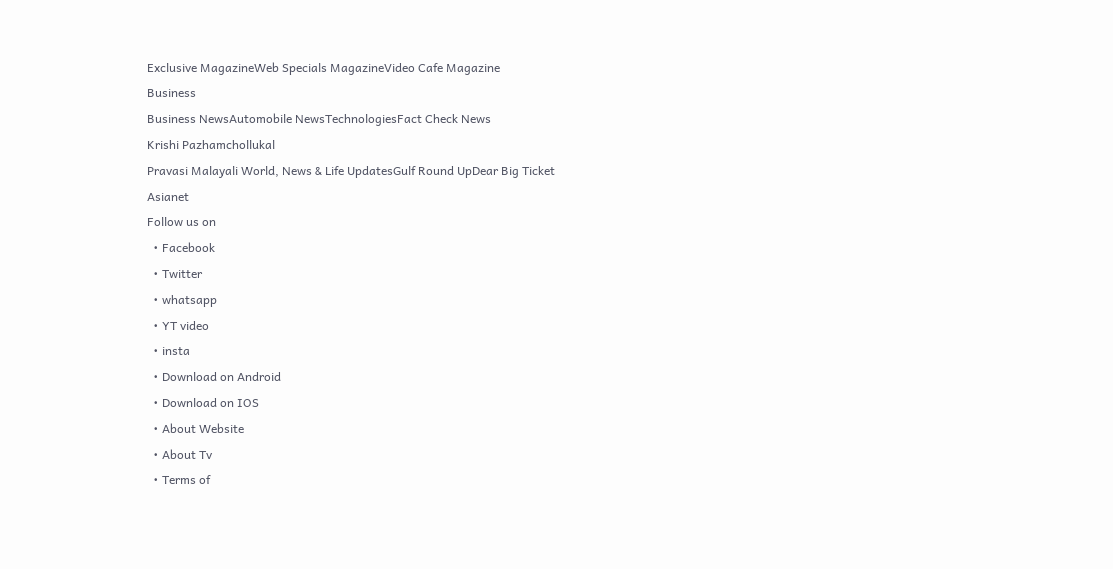Exclusive MagazineWeb Specials MagazineVideo Cafe Magazine
Business
Business NewsAutomobile NewsTechnologiesFact Check News
Krishi Pazhamchollukal
Pravasi Malayali World, News & Life UpdatesGulf Round UpDear Big Ticket
Asianet
Follow us on
  • Facebook
  • Twitter
  • whatsapp
  • YT video
  • insta
  • Download on Android
  • Download on IOS
  • About Website
  • About Tv
  • Terms of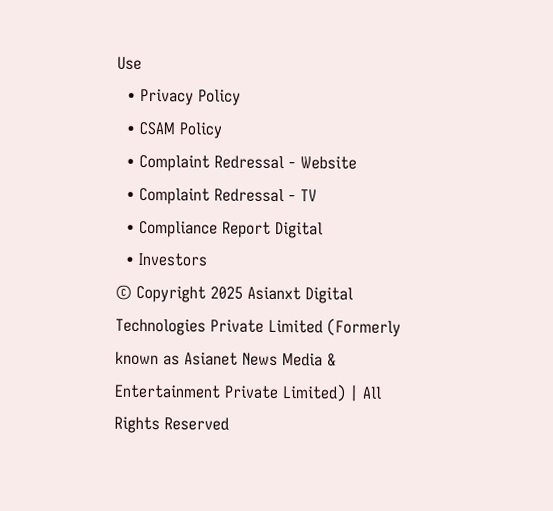Use
  • Privacy Policy
  • CSAM Policy
  • Complaint Redressal - Website
  • Complaint Redressal - TV
  • Compliance Report Digital
  • Investors
© Copyright 2025 Asianxt Digital Technologies Private Limited (Formerly known as Asianet News Media & Entertainment Private Limited) | All Rights Reserved